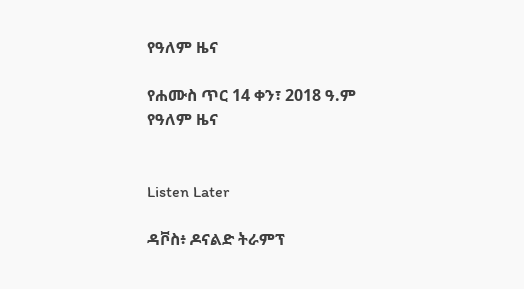የዓለም ዜና

የሐሙስ ጥር 14 ቀን፣ 2018 ዓ.ም የዓለም ዜና


Listen Later

ዳቮስ፥ ዶናልድ ትራምፕ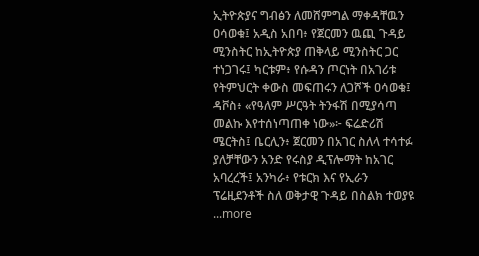ኢትዮጵያና ግብፅን ለመሸምግል ማቀዳቸዉን ዐሳወቁ፤ አዲስ አበባ፥ የጀርመን ዉጪ ጉዳይ ሚንስትር ከኢትዮጵያ ጠቅላይ ሚንስትር ጋር ተነጋገሩ፤ ካርቱም፥ የሱዳን ጦርነት በአገሪቱ የትምህርት ቀውስ መፍጠሩን ለጋሾች ዐሳወቁ፤ ዳቮስ፥ «የዓለም ሥርዓት ትንፋሽ በሚያሳጣ መልኩ እየተሰነጣጠቀ ነው»፦ ፍሬድሪሽ ሜርትስ፤ ቤርሊን፥ ጀርመን በአገር ስለላ ተሳተፉ ያለቻቸውን አንድ የሩስያ ዲፕሎማት ከአገር አባረረች፤ አንካራ፥ የቱርክ እና የኢራን ፕሬዚደንቶች ስለ ወቅታዊ ጉዳይ በስልክ ተወያዩ
...more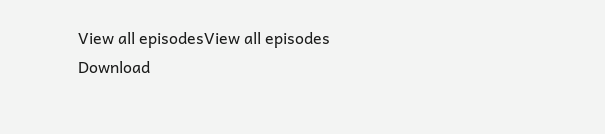View all episodesView all episodes
Download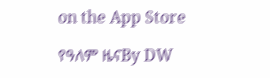on the App Store

የዓለም ዜናBy DW